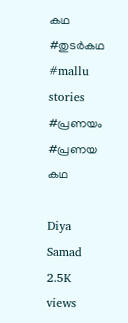കഥ #തുടർകഥ #mallu stories #പ്രണയം #പ്രണയ കഥ

Diya Samad
2.5K views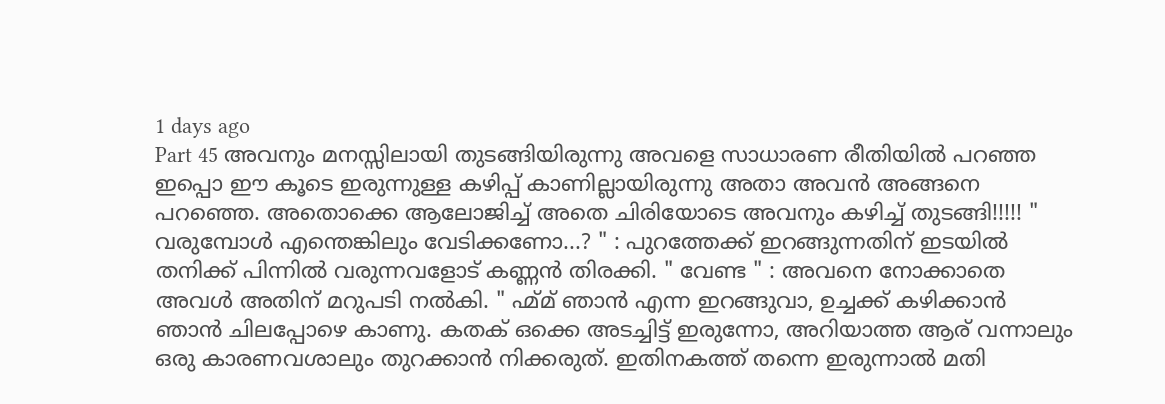1 days ago
Part 45 അവനും മനസ്സിലായി തുടങ്ങിയിരുന്നു അവളെ സാധാരണ രീതിയിൽ പറഞ്ഞ ഇപ്പൊ ഈ കൂടെ ഇരുന്നുള്ള കഴിപ്പ് കാണില്ലായിരുന്നു അതാ അവൻ അങ്ങനെ പറഞ്ഞെ. അതൊക്കെ ആലോജിച്ച് അതെ ചിരിയോടെ അവനും കഴിച്ച് തുടങ്ങി!!!!! " വരുമ്പോൾ എന്തെങ്കിലും വേടിക്കണോ...? " : പുറത്തേക്ക് ഇറങ്ങുന്നതിന് ഇടയിൽ തനിക്ക് പിന്നിൽ വരുന്നവളോട് കണ്ണൻ തിരക്കി. " വേണ്ട " : അവനെ നോക്കാതെ അവൾ അതിന് മറുപടി നൽകി. " ഹ്മ്മ് ഞാൻ എന്ന ഇറങ്ങുവാ, ഉച്ചക്ക് കഴിക്കാൻ ഞാൻ ചിലപ്പോഴെ കാണു. കതക് ഒക്കെ അടച്ചിട്ട് ഇരുന്നോ, അറിയാത്ത ആര് വന്നാലും ഒരു കാരണവശാലും തുറക്കാൻ നിക്കരുത്. ഇതിനകത്ത് തന്നെ ഇരുന്നാൽ മതി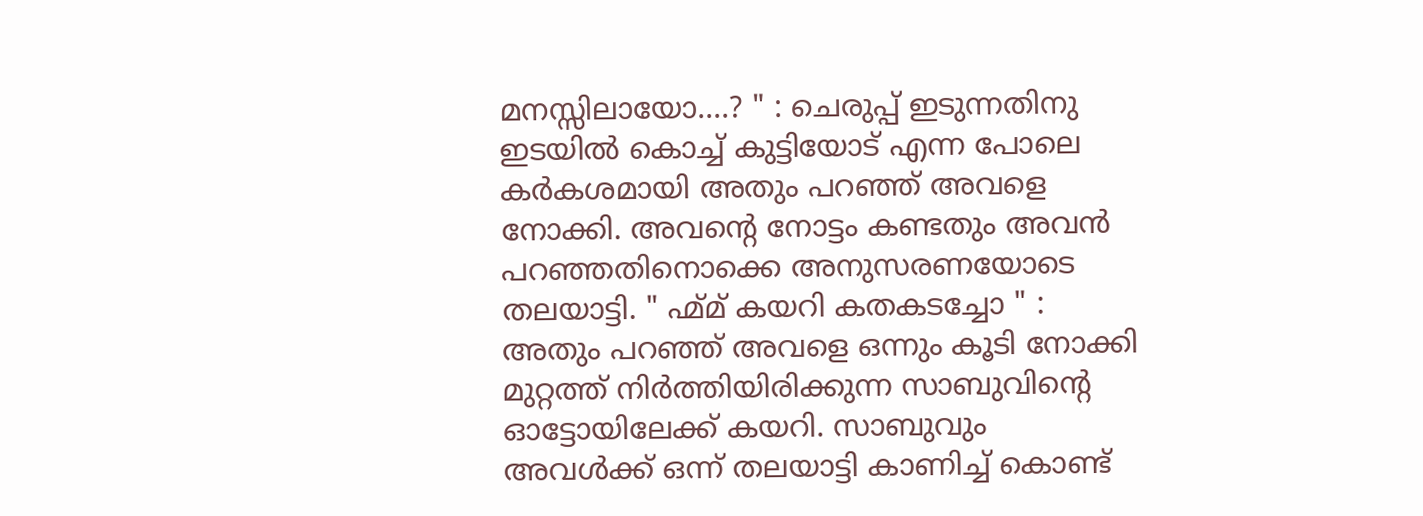മനസ്സിലായോ....? " : ചെരുപ്പ് ഇടുന്നതിനു ഇടയിൽ കൊച്ച് കുട്ടിയോട് എന്ന പോലെ കർകശമായി അതും പറഞ്ഞ് അവളെ നോക്കി. അവന്റെ നോട്ടം കണ്ടതും അവൻ പറഞ്ഞതിനൊക്കെ അനുസരണയോടെ തലയാട്ടി. " ഹ്മ്മ് കയറി കതകടച്ചോ " : അതും പറഞ്ഞ് അവളെ ഒന്നും കൂടി നോക്കി മുറ്റത്ത് നിർത്തിയിരിക്കുന്ന സാബുവിന്റെ ഓട്ടോയിലേക്ക് കയറി. സാബുവും അവൾക്ക് ഒന്ന് തലയാട്ടി കാണിച്ച് കൊണ്ട്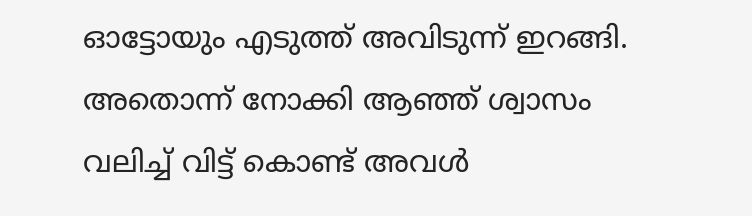ഓട്ടോയും എടുത്ത് അവിടുന്ന് ഇറങ്ങി. അതൊന്ന് നോക്കി ആഞ്ഞ് ശ്വാസം വലിച്ച് വിട്ട് കൊണ്ട് അവൾ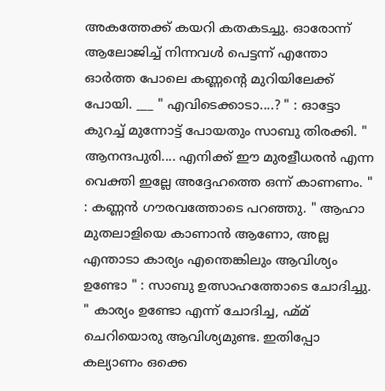അകത്തേക്ക് കയറി കതകടച്ചു. ഓരോന്ന് ആലോജിച്ച് നിന്നവൾ പെട്ടന്ന് എന്തോ ഓർത്ത പോലെ കണ്ണന്റെ മുറിയിലേക്ക് പോയി. ___ " എവിടെക്കാടാ....? " : ഓട്ടോ കുറച്ച് മുന്നോട്ട് പോയതും സാബു തിരക്കി. " ആനന്ദപുരി.... എനിക്ക് ഈ മുരളീധരൻ എന്ന വെക്തി ഇല്ലേ അദ്ദേഹത്തെ ഒന്ന് കാണണം. " : കണ്ണൻ ഗൗരവത്തോടെ പറഞ്ഞു. " ആഹാ മുതലാളിയെ കാണാൻ ആണോ, അല്ല എന്താടാ കാര്യം എന്തെങ്കിലും ആവിശ്യം ഉണ്ടോ " : സാബു ഉത്സാഹത്തോടെ ചോദിച്ചു. " കാര്യം ഉണ്ടോ എന്ന് ചോദിച്ച, ഹ്മ്മ് ചെറിയൊരു ആവിശ്യമുണ്ട. ഇതിപ്പോ കല്യാണം ഒക്കെ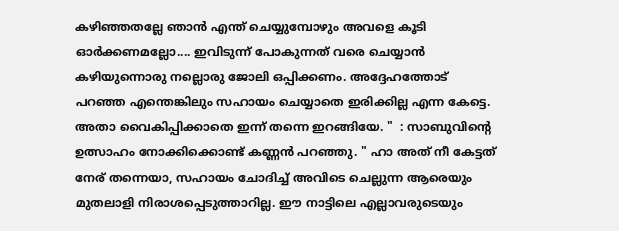കഴിഞ്ഞതല്ലേ ഞാൻ എന്ത് ചെയ്യുമ്പോഴും അവളെ കൂടി ഓർക്കണമല്ലോ.... ഇവിടുന്ന് പോകുന്നത് വരെ ചെയ്യാൻ കഴിയുന്നൊരു നല്ലൊരു ജോലി ഒപ്പിക്കണം. അദ്ദേഹത്തോട് പറഞ്ഞ എന്തെങ്കിലും സഹായം ചെയ്യാതെ ഇരിക്കില്ല എന്ന കേട്ടെ. അതാ വൈകിപ്പിക്കാതെ ഇന്ന് തന്നെ ഇറങ്ങിയേ. "  : സാബുവിന്റെ ഉത്സാഹം നോക്കിക്കൊണ്ട് കണ്ണൻ പറഞ്ഞു. " ഹാ അത് നീ കേട്ടത് നേര് തന്നെയാ, സഹായം ചോദിച്ച് അവിടെ ചെല്ലുന്ന ആരെയും മുതലാളി നിരാശപ്പെടുത്താറില്ല. ഈ നാട്ടിലെ എല്ലാവരുടെയും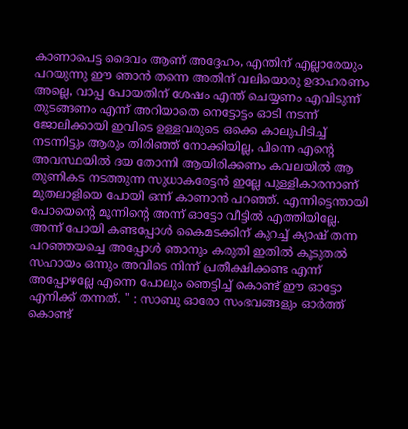കാണാപെട്ട ദൈവം ആണ് അദ്ദേഹം, എന്തിന് എല്ലാരേയും പറയുന്നു ഈ ഞാൻ തന്നെ അതിന് വലിയൊരു ഉദാഹരണം അല്ലെ, വാപ്പ പോയതിന് ശേഷം എന്ത് ചെയ്യണം എവിടുന്ന് തുടങ്ങണം എന്ന് അറിയാതെ നെട്ടോട്ടം ഓടി നടന്ന് ജോലിക്കായി ഇവിടെ ഉള്ളവരുടെ ഒക്കെ കാലുപിടിച്ച് നടന്നിട്ടും ആരും തിരിഞ്ഞ് നോക്കിയില്ല, പിന്നെ എന്റെ അവസ്ഥയിൽ ദയ തോന്നി ആയിരിക്കണം കവലയിൽ ആ തുണികട നടത്തുന്ന സുധാകരേട്ടൻ ഇല്ലേ പുള്ളികാരനാണ് മുതലാളിയെ പോയി ഒന്ന് കാണാൻ പറഞ്ഞ്. എന്നിട്ടെന്തായി പോയെന്റെ മൂന്നിന്റെ അന്ന് ഓട്ടോ വീട്ടിൽ എത്തിയില്ലേ. അന്ന് പോയി കണ്ടപ്പോൾ കൈമടക്കിന് കുറച്ച് ക്യാഷ് തന്ന പറഞ്ഞയച്ചെ അപ്പോൾ ഞാനും കരുതി ഇതിൽ കൂടുതൽ സഹായം ഒന്നും അവിടെ നിന്ന് പ്രതീക്ഷിക്കണ്ട എന്ന് അപ്പോഴല്ലേ എന്നെ പോലും ഞെട്ടിച്ച് കൊണ്ട് ഈ ഓട്ടോ എനിക്ക് തന്നത്. " : സാബു ഓരോ സംഭവങ്ങളും ഓർത്ത് കൊണ്ട്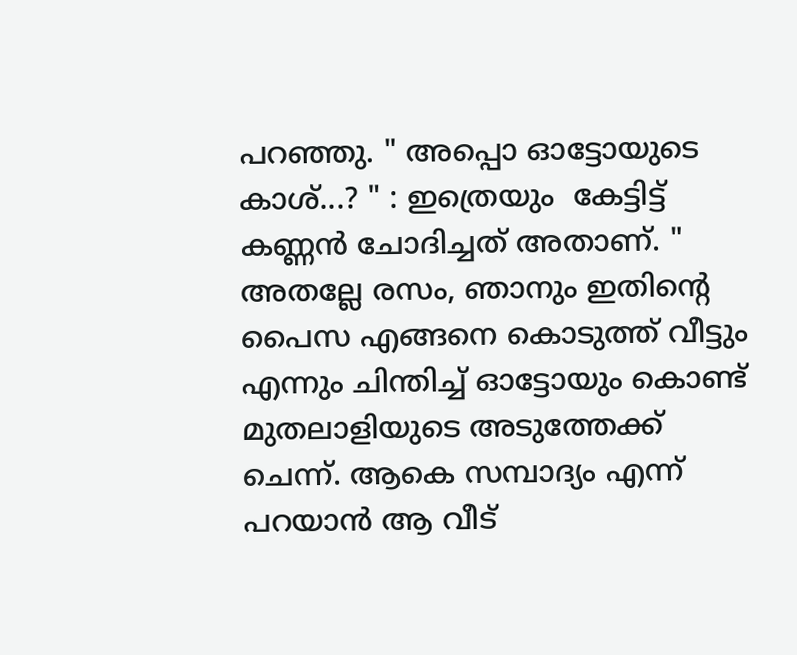പറഞ്ഞു. " അപ്പൊ ഓട്ടോയുടെ കാശ്...? " : ഇത്രെയും  കേട്ടിട്ട് കണ്ണൻ ചോദിച്ചത് അതാണ്. " അതല്ലേ രസം, ഞാനും ഇതിന്റെ പൈസ എങ്ങനെ കൊടുത്ത് വീട്ടും എന്നും ചിന്തിച്ച് ഓട്ടോയും കൊണ്ട് മുതലാളിയുടെ അടുത്തേക്ക് ചെന്ന്. ആകെ സമ്പാദ്യം എന്ന് പറയാൻ ആ വീട്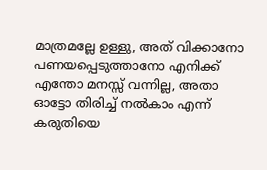മാത്രമല്ലേ ഉള്ളു, അത് വിക്കാനോ പണയപ്പെടുത്താനോ എനിക്ക് എന്തോ മനസ്സ് വന്നില്ല, അതാ ഓട്ടോ തിരിച്ച് നൽകാം എന്ന് കരുതിയെ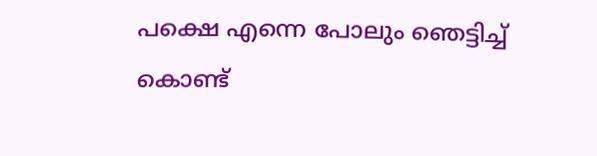പക്ഷെ എന്നെ പോലും ഞെട്ടിച്ച് കൊണ്ട്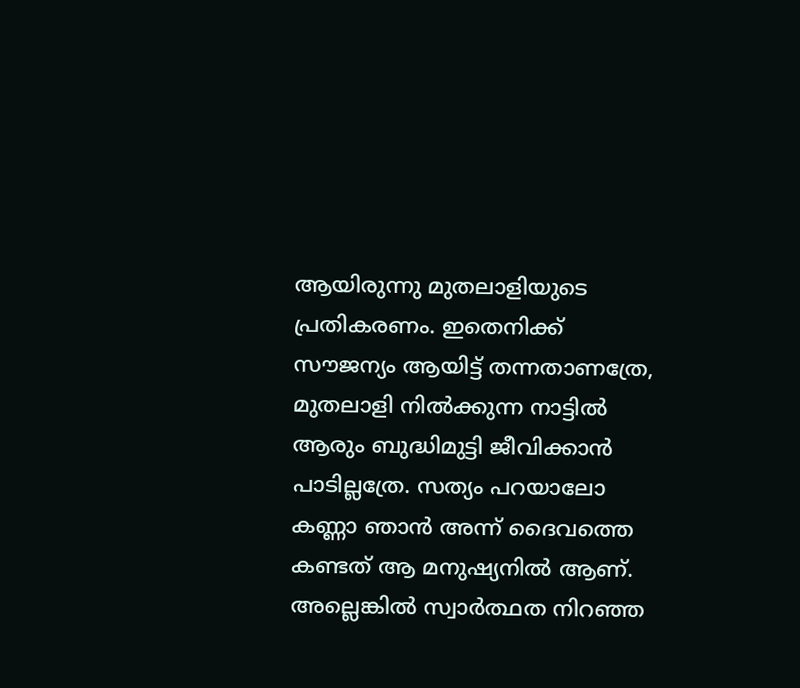ആയിരുന്നു മുതലാളിയുടെ പ്രതികരണം. ഇതെനിക്ക് സൗജന്യം ആയിട്ട് തന്നതാണത്രേ, മുതലാളി നിൽക്കുന്ന നാട്ടിൽ ആരും ബുദ്ധിമുട്ടി ജീവിക്കാൻ പാടില്ലത്രേ. സത്യം പറയാലോ കണ്ണാ ഞാൻ അന്ന് ദൈവത്തെ കണ്ടത് ആ മനുഷ്യനിൽ ആണ്. അല്ലെങ്കിൽ സ്വാർത്ഥത നിറഞ്ഞ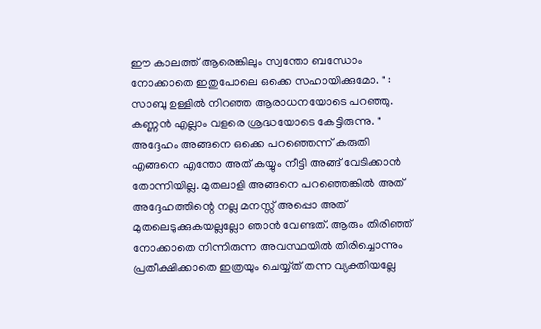ഈ കാലത്ത് ആരെങ്കിലും സ്വന്തോ ബന്ധോം നോക്കാതെ ഇതുപോലെ ഒക്കെ സഹായിക്കുമോ. " : സാബു ഉള്ളിൽ നിറഞ്ഞ ആരാധനയോടെ പറഞ്ഞു. കണ്ണൻ എല്ലാം വളരെ ശ്രദ്ധയോടെ കേട്ടിരുന്നു. " അദ്ദേഹം അങ്ങനെ ഒക്കെ പറഞ്ഞെന്ന് കരുതി എങ്ങനെ എന്തോ അത് കയ്യും നീട്ടി അങ്ങ് വേടിക്കാൻ തോന്നിയില്ല. മുതലാളി അങ്ങനെ പറഞ്ഞെങ്കിൽ അത് അദ്ദേഹത്തിന്റെ നല്ല മനസ്സ് അപ്പൊ അത് മുതലെടുക്കുകയല്ലല്ലോ ഞാൻ വേണ്ടത്. ആരും തിരിഞ്ഞ് നോക്കാതെ നിന്നിരുന്ന അവസ്ഥയിൽ തിരിച്ചൊന്നും പ്രതീക്ഷിക്കാതെ ഇത്രയും ചെയ്യ്ത് തന്ന വ്യക്തിയല്ലേ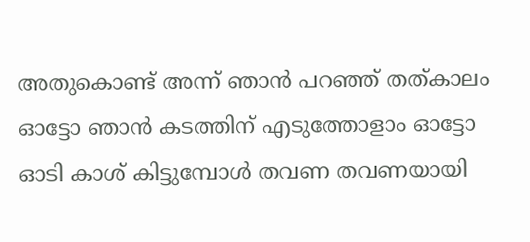അതുകൊണ്ട് അന്ന് ഞാൻ പറഞ്ഞ് തത്കാലം ഓട്ടോ ഞാൻ കടത്തിന് എടുത്തോളാം ഓട്ടോ ഓടി കാശ് കിട്ടുമ്പോൾ തവണ തവണയായി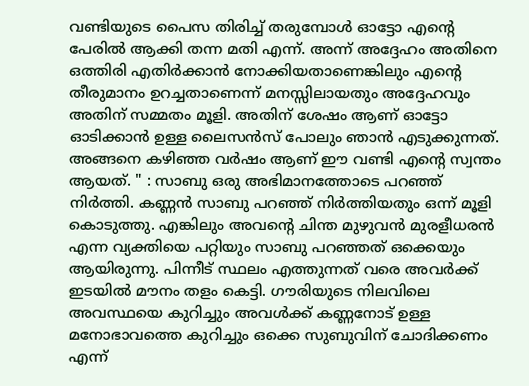വണ്ടിയുടെ പൈസ തിരിച്ച് തരുമ്പോൾ ഓട്ടോ എന്റെ പേരിൽ ആക്കി തന്ന മതി എന്ന്. അന്ന് അദ്ദേഹം അതിനെ ഒത്തിരി എതിർക്കാൻ നോക്കിയതാണെങ്കിലും എന്റെ തീരുമാനം ഉറച്ചതാണെന്ന് മനസ്സിലായതും അദ്ദേഹവും അതിന് സമ്മതം മൂളി. അതിന് ശേഷം ആണ് ഓട്ടോ ഓടിക്കാൻ ഉള്ള ലൈസൻസ് പോലും ഞാൻ എടുക്കുന്നത്. അങ്ങനെ കഴിഞ്ഞ വർഷം ആണ് ഈ വണ്ടി എന്റെ സ്വന്തം ആയത്. " : സാബു ഒരു അഭിമാനത്തോടെ പറഞ്ഞ് നിർത്തി. കണ്ണൻ സാബു പറഞ്ഞ് നിർത്തിയതും ഒന്ന് മൂളി കൊടുത്തു. എങ്കിലും അവന്റെ ചിന്ത മുഴുവൻ മുരളീധരൻ എന്ന വ്യക്തിയെ പറ്റിയും സാബു പറഞ്ഞത് ഒക്കെയും ആയിരുന്നു. പിന്നീട് സ്ഥലം എത്തുന്നത് വരെ അവർക്ക് ഇടയിൽ മൗനം തളം കെട്ടി. ഗൗരിയുടെ നിലവിലെ അവസ്ഥയെ കുറിച്ചും അവൾക്ക് കണ്ണനോട് ഉള്ള മനോഭാവത്തെ കുറിച്ചും ഒക്കെ സുബുവിന് ചോദിക്കണം എന്ന്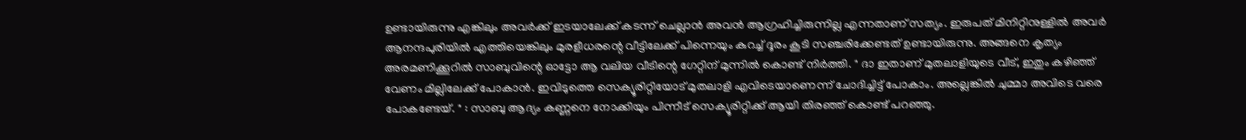ഉണ്ടായിരുന്നു എങ്കിലും അവർക്ക് ഇടയാലേക്ക് കടന്ന് ചെല്ലാൻ അവൻ ആഗ്രഹിച്ചിരുന്നില്ല എന്നതാണ് സത്യം. ഇരുപത് മിനിറ്റിനുള്ളിൽ അവർ ആനന്ദപുരിയിൽ എത്തിയെങ്കിലും മുരളീധരന്റെ വീട്ടിലേക്ക് പിന്നെയും കുറച്ച് ദൂരം കൂടി സഞ്ചരിക്കേണ്ടത് ഉണ്ടായിരുന്നു. അങ്ങനെ കൃത്യം അരമണിക്കൂറിൽ സാബുവിന്റെ ഓട്ടോ ആ വലിയ വീടിന്റെ ഗേറ്റിന് മുന്നിൽ കൊണ്ട് നിർത്തി. " ദാ ഇതാണ് മുതലാളിയുടെ വീട്, ഇതും കഴിഞ്ഞ് വേണം മില്ലിലേക്ക് പോകാൻ. ഇവിടുത്തെ സെക്യൂരിറ്റിയോട് മുതലാളി എവിടെയാണെന്ന് ചോദിച്ചിട്ട് പോകാം. അല്ലെങ്കിൽ ചുമ്മാ അവിടെ വരെ പോകണ്ടേയ്. " : സാബു ആദ്യം കണ്ണനെ നോക്കിയും പിന്നീട് സെക്യൂരിറ്റിക്ക് ആയി തിരഞ്ഞ് കൊണ്ട് പറഞ്ഞു.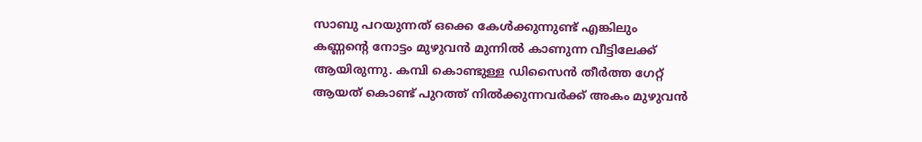സാബു പറയുന്നത് ഒക്കെ കേൾക്കുന്നുണ്ട് എങ്കിലും കണ്ണന്റെ നോട്ടം മുഴുവൻ മുന്നിൽ കാണുന്ന വീട്ടിലേക്ക് ആയിരുന്നു. കമ്പി കൊണ്ടുള്ള ഡിസൈൻ തീർത്ത ഗേറ്റ് ആയത് കൊണ്ട് പുറത്ത് നിൽക്കുന്നവർക്ക് അകം മുഴുവൻ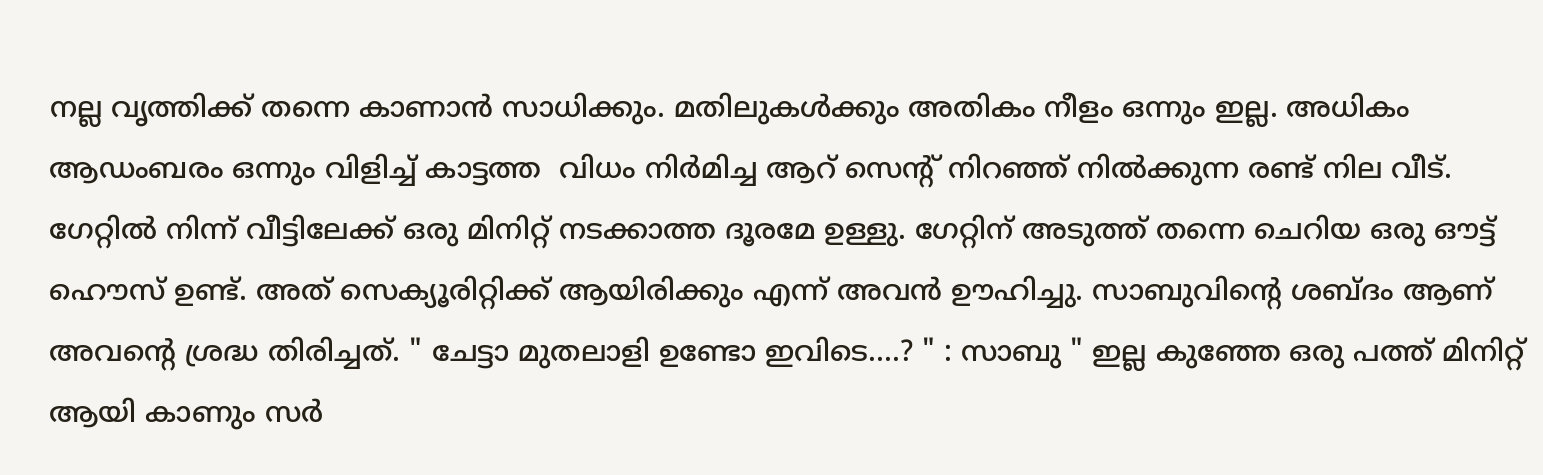നല്ല വൃത്തിക്ക് തന്നെ കാണാൻ സാധിക്കും. മതിലുകൾക്കും അതികം നീളം ഒന്നും ഇല്ല. അധികം ആഡംബരം ഒന്നും വിളിച്ച് കാട്ടത്ത  വിധം നിർമിച്ച ആറ് സെന്റ് നിറഞ്ഞ് നിൽക്കുന്ന രണ്ട് നില വീട്. ഗേറ്റിൽ നിന്ന് വീട്ടിലേക്ക് ഒരു മിനിറ്റ് നടക്കാത്ത ദൂരമേ ഉള്ളു. ഗേറ്റിന് അടുത്ത് തന്നെ ചെറിയ ഒരു ഔട്ട്‌ ഹൌസ് ഉണ്ട്. അത് സെക്യൂരിറ്റിക്ക് ആയിരിക്കും എന്ന് അവൻ ഊഹിച്ചു. സാബുവിന്റെ ശബ്ദം ആണ് അവന്റെ ശ്രദ്ധ തിരിച്ചത്. " ചേട്ടാ മുതലാളി ഉണ്ടോ ഇവിടെ....? " : സാബു " ഇല്ല കുഞ്ഞേ ഒരു പത്ത് മിനിറ്റ് ആയി കാണും സർ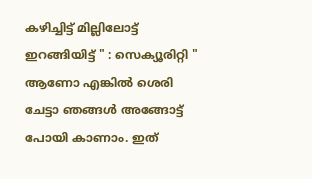കഴിച്ചിട്ട് മില്ലിലോട്ട് ഇറങ്ങിയിട്ട് " : സെക്യൂരിറ്റി " ആണോ എങ്കിൽ ശെരി ചേട്ടാ ഞങ്ങൾ അങ്ങോട്ട് പോയി കാണാം. ഇത്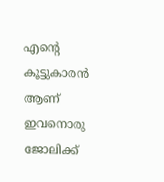എന്റെ കൂട്ടുകാരൻ ആണ് ഇവനൊരു ജോലിക്ക്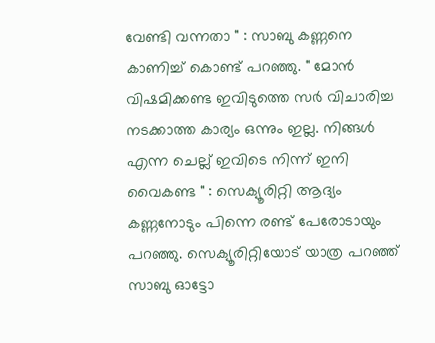വേണ്ടി വന്നതാ " : സാബു കണ്ണനെ കാണിച്ച് കൊണ്ട് പറഞ്ഞു. " മോൻ വിഷമിക്കണ്ട ഇവിടുത്തെ സർ വിചാരിച്ച നടക്കാത്ത കാര്യം ഒന്നും ഇല്ല. നിങ്ങൾ എന്ന ചെല്ല് ഇവിടെ നിന്ന് ഇനി വൈകണ്ട " : സെക്യൂരിറ്റി ആദ്യം കണ്ണനോടും പിന്നെ രണ്ട് പേരോടായും പറഞ്ഞു. സെക്യൂരിറ്റിയോട് യാത്ര പറഞ്ഞ് സാബു ഓട്ടോ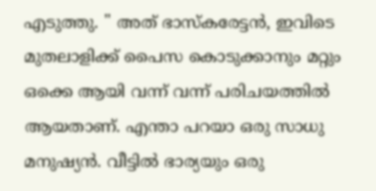എടുത്തു. " അത് ഭാസ്കരേട്ടൻ, ഇവിടെ മുതലാളിക്ക് പൈസ കൊടുക്കാനും മറ്റും ഒക്കെ ആയി വന്ന് വന്ന് പരിചയത്തിൽ ആയതാണ്. എന്താ പറയാ ഒരു സാധു മനുഷ്യൻ. വീട്ടിൽ ഭാര്യയും ഒരു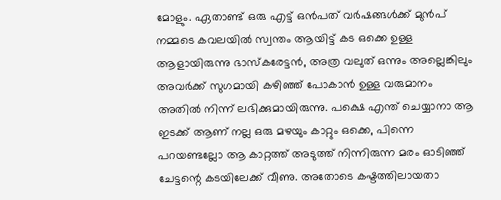മോളും. ഏതാണ്ട് ഒരു എട്ട് ഒൻപത് വർഷങ്ങൾക്ക് മുൻപ് നമ്മടെ കവലയിൽ സ്വന്തം ആയിട്ട് കട ഒക്കെ ഉള്ള ആളായിരുന്നു ഭാസ്കരേട്ടൻ, അത്ര വലുത് ഒന്നും അല്ലെങ്കിലും അവർക്ക് സുഗമായി കഴിഞ്ഞ് പോകാൻ ഉള്ള വരുമാനം അതിൽ നിന്ന് ലഭിക്കുമായിരുന്നു. പക്ഷെ എന്ത് ചെയ്യാനാ ആ ഇടക്ക് ആണ് നല്ല ഒരു മഴയും കാറ്റും ഒക്കെ, പിന്നെ പറയണ്ടല്ലോ ആ കാറ്റത്ത് അടുത്ത് നിന്നിരുന്ന മരം ഓടിഞ്ഞ് ചേട്ടന്റെ കടയിലേക്ക് വീണു. അതോടെ കഷ്ടത്തിലായതാ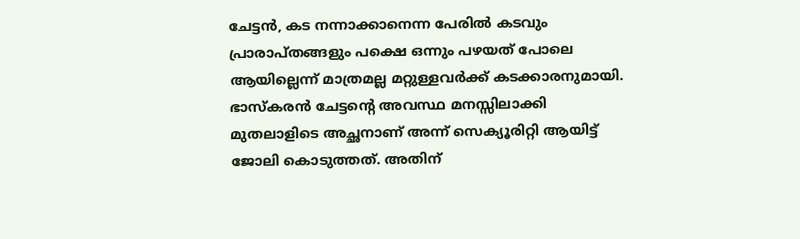ചേട്ടൻ, കട നന്നാക്കാനെന്ന പേരിൽ കടവും പ്രാരാപ്തങ്ങളും പക്ഷെ ഒന്നും പഴയത് പോലെ ആയില്ലെന്ന് മാത്രമല്ല മറ്റുള്ളവർക്ക് കടക്കാരനുമായി. ഭാസ്കരൻ ചേട്ടന്റെ അവസ്ഥ മനസ്സിലാക്കി മുതലാളിടെ അച്ഛനാണ് അന്ന് സെക്യൂരിറ്റി ആയിട്ട് ജോലി കൊടുത്തത്. അതിന്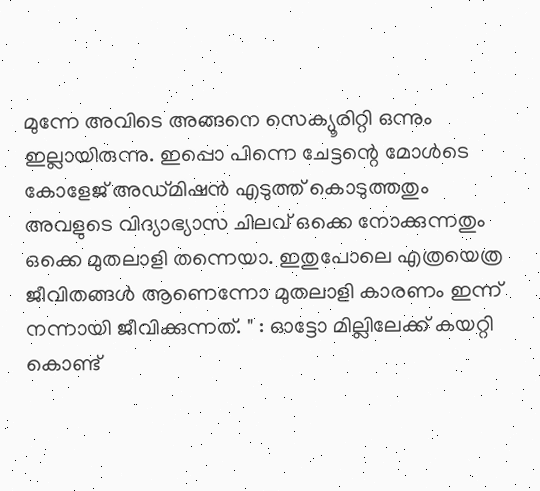മുന്നേ അവിടെ അങ്ങനെ സെക്യൂരിറ്റി ഒന്നും ഇല്ലായിരുന്നു. ഇപ്പൊ പിന്നെ ചേട്ടന്റെ മോൾടെ കോളേജ് അഡ്മിഷൻ എടുത്ത് കൊടുത്തതും അവളുടെ വിദ്യാഭ്യാസ ചിലവ് ഒക്കെ നോക്കുന്നതും ഒക്കെ മുതലാളി തന്നെയാ. ഇതുപോലെ എത്രയെത്ര ജീവിതങ്ങൾ ആണെന്നോ മുതലാളി കാരണം ഇന്ന് നന്നായി ജീവിക്കുന്നത്. " : ഓട്ടോ മില്ലിലേക്ക് കയറ്റി കൊണ്ട്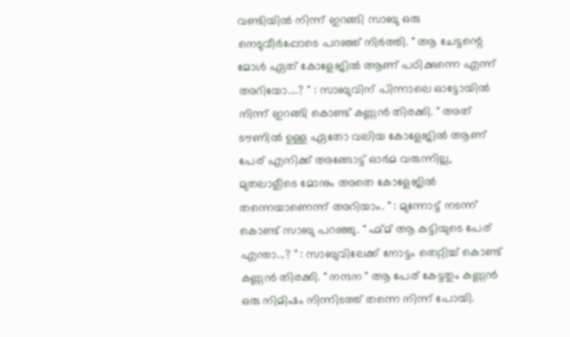വണ്ടിയിൽ നിന്ന് ഇറങ്ങി സാബു ഒരു നെടുവീർപ്പോടെ പറഞ്ഞ് നിർത്തി. " ആ ചേട്ടന്റെ മോൾ ഏത് കോളേജിൽ ആണ് പഠിക്കുന്നെ എന്ന് അറിയോ....? " : സാബുവിന് പിന്നാലെ ഓട്ടോയിൽ നിന്ന് ഇറങ്ങി കൊണ്ട് കണ്ണൻ തിരക്കി. " അത് ടൗണിൽ ഉള്ള ഏതോ വലിയ കോളേജിൽ ആണ് പേര് എനിക്ക് അങ്ങോട്ട് ഓർമ വരുന്നില്ല, മുതലാളീടെ മോനും അതെ കോളേജിൽ തന്നെയാണെന്ന് അറിയാം. " : മുന്നോട്ട് നടന്ന് കൊണ്ട് സാബു പറഞ്ഞു. " ഹ്മ്മ് ആ കുട്ടിയുടെ പേര് എന്താ...? " : സാബുവിലേക്ക് നോട്ടം തെറ്റിച്ച് കൊണ്ട് കണ്ണൻ തിരക്കി. " നന്ദന " ആ പേര് കേട്ടതും കണ്ണൻ ഒരു നിമിഷം നിന്നിടത്ത് തന്നെ നിന്ന് പോയി.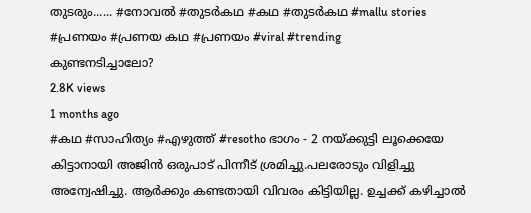തുടരും...... #നോവൽ #തുടർകഥ #കഥ #തുടർകഥ #mallu stories #പ്രണയം #പ്രണയ കഥ #പ്രണയം #viral #trending
കുണ്ടനടിച്ചാലോ?
2.8K views
1 months ago
#കഥ #സാഹിത്യം #എഴുത്ത് #resotho ഭാഗം - 2 നയ്ക്കുട്ടി ലൂക്കെയേ കിട്ടാനായി അജിൻ ഒരുപാട് പിന്നീട് ശ്രമിച്ചു.പലരോടും വിളിച്ചു അന്വേഷിച്ചു. ആർക്കും കണ്ടതായി വിവരം കിട്ടിയില്ല. ഉച്ചക്ക് കഴിച്ചാൽ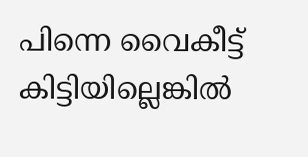പിന്നെ വൈകീട്ട് കിട്ടിയില്ലെങ്കിൽ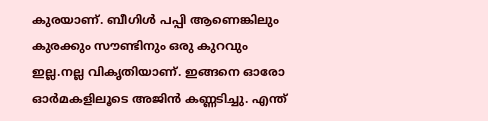കുരയാണ്. ബീഗിൾ പപ്പി ആണെങ്കിലും കുരക്കും സൗണ്ടിനും ഒരു കുറവും ഇല്ല.നല്ല വികൃതിയാണ്. ഇങ്ങനെ ഓരോ ഓർമകളിലൂടെ അജിൻ കണ്ണടിച്ചു. എന്ത്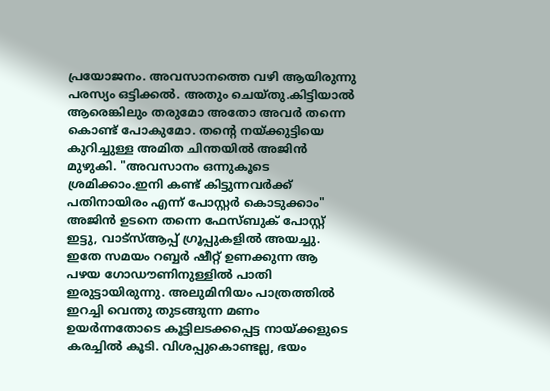പ്രയോജനം. അവസാനത്തെ വഴി ആയിരുന്നു പരസ്യം ഒട്ടിക്കൽ. അതും ചെയ്തു.കിട്ടിയാൽ ആരെങ്കിലും തരുമോ അതോ അവർ തന്നെ കൊണ്ട് പോകുമോ. തന്റെ നയ്ക്കുട്ടിയെ കുറിച്ചുള്ള അമിത ചിന്തയിൽ അജിൻ മുഴുകി. "അവസാനം ഒന്നുകൂടെ ശ്രമിക്കാം.ഇനി കണ്ട് കിട്ടുന്നവർക്ക് പതിനായിരം എന്ന് പോസ്റ്റർ കൊടുക്കാം" അജിൻ ഉടനെ തന്നെ ഫേസ്ബുക് പോസ്റ്റ്‌ ഇട്ടു, വാട്സ്ആപ്പ് ഗ്രൂപ്പുകളിൽ അയച്ചു. ഇതേ സമയം റബ്ബർ ഷീറ്റ് ഉണക്കുന്ന ആ പഴയ ഗോഡൗണിനുള്ളിൽ പാതി ഇരുട്ടായിരുന്നു. അലുമിനിയം പാത്രത്തിൽ ഇറച്ചി വെന്തു തുടങ്ങുന്ന മണം ഉയർന്നതോടെ കൂട്ടിലടക്കപ്പെട്ട നായ്ക്കളുടെ കരച്ചിൽ കൂടി. വിശപ്പുകൊണ്ടല്ല, ഭയം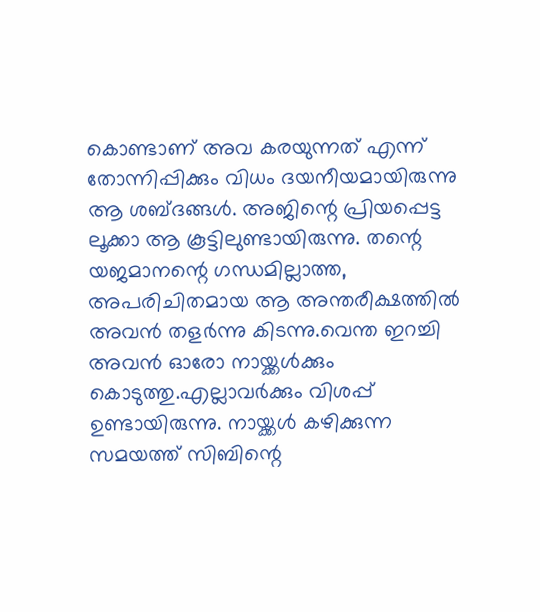കൊണ്ടാണ് അവ കരയുന്നത് എന്ന് തോന്നിപ്പിക്കും വിധം ദയനീയമായിരുന്നു ആ ശബ്ദങ്ങൾ. അജിന്റെ പ്രിയപ്പെട്ട ലൂക്കാ ആ കൂട്ടിലുണ്ടായിരുന്നു. തന്റെ യജമാനന്റെ ഗന്ധമില്ലാത്ത, അപരിചിതമായ ആ അന്തരീക്ഷത്തിൽ അവൻ തളർന്നു കിടന്നു.വെന്ത ഇറച്ചി അവൻ ഓരോ നായ്ക്കൾക്കും കൊടുത്തു.എല്ലാവർക്കും വിശപ്പ് ഉണ്ടായിരുന്നു. നായ്ക്കൾ കഴിക്കുന്ന സമയത്ത് സിബിന്റെ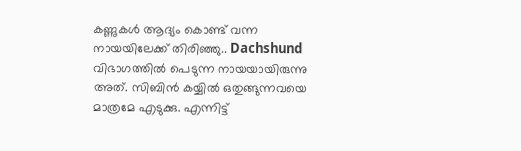കണ്ണുകൾ ആദ്യം കൊണ്ട് വന്ന നായയിലേക്ക് തിരിഞ്ഞു.. Dachshund വിഭാഗത്തിൽ പെടുന്ന നായയായിരുന്നു അത്. സിബിൻ കയ്യിൽ ഒതുങ്ങുന്നവയെ മാത്രമേ എടുക്കു. എന്നിട്ട്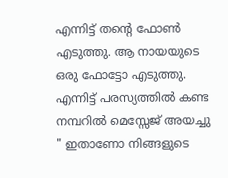എന്നിട്ട് തന്റെ ഫോൺ എടുത്തു. ആ നായയുടെ ഒരു ഫോട്ടോ എടുത്തു. എന്നിട്ട് പരസ്യത്തിൽ കണ്ട നമ്പറിൽ മെസ്സേജ് അയച്ചു " ഇതാണോ നിങ്ങളുടെ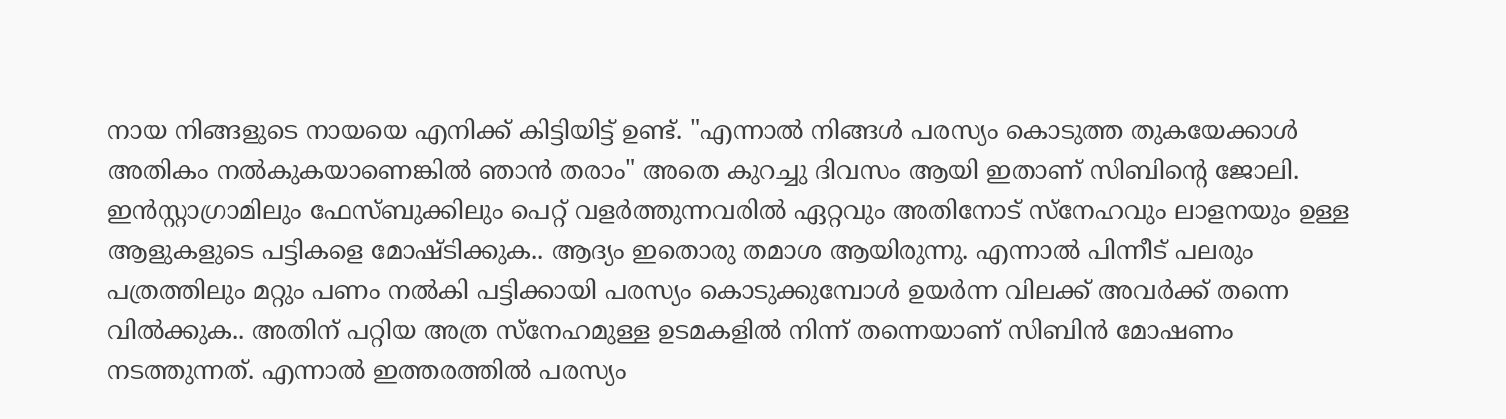നായ നിങ്ങളുടെ നായയെ എനിക്ക്‌ കിട്ടിയിട്ട് ഉണ്ട്. "എന്നാൽ നിങ്ങൾ പരസ്യം കൊടുത്ത തുകയേക്കാൾ അതികം നൽകുകയാണെങ്കിൽ ഞാൻ തരാം" അതെ കുറച്ചു ദിവസം ആയി ഇതാണ് സിബിന്റെ ജോലി. ഇൻസ്റ്റാഗ്രാമിലും ഫേസ്ബുക്കിലും പെറ്റ് വളർത്തുന്നവരിൽ ഏറ്റവും അതിനോട് സ്നേഹവും ലാളനയും ഉള്ള ആളുകളുടെ പട്ടികളെ മോഷ്ടിക്കുക.. ആദ്യം ഇതൊരു തമാശ ആയിരുന്നു. എന്നാൽ പിന്നീട് പലരും പത്രത്തിലും മറ്റും പണം നൽകി പട്ടിക്കായി പരസ്യം കൊടുക്കുമ്പോൾ ഉയർന്ന വിലക്ക് അവർക്ക് തന്നെ വിൽക്കുക.. അതിന് പറ്റിയ അത്ര സ്നേഹമുള്ള ഉടമകളിൽ നിന്ന് തന്നെയാണ് സിബിൻ മോഷണം നടത്തുന്നത്. എന്നാൽ ഇത്തരത്തിൽ പരസ്യം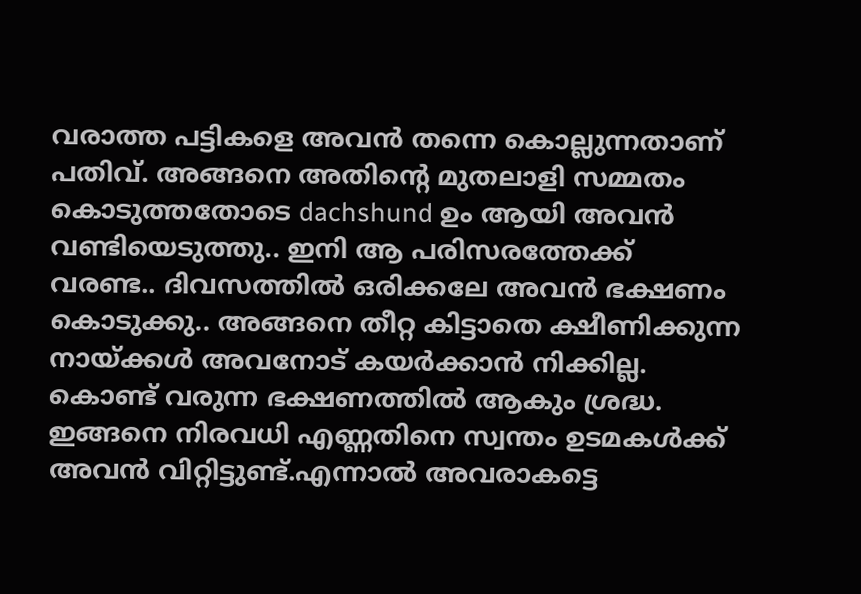വരാത്ത പട്ടികളെ അവൻ തന്നെ കൊല്ലുന്നതാണ് പതിവ്. അങ്ങനെ അതിന്റെ മുതലാളി സമ്മതം കൊടുത്തതോടെ dachshund ഉം ആയി അവൻ വണ്ടിയെടുത്തു.. ഇനി ആ പരിസരത്തേക്ക് വരണ്ട.. ദിവസത്തിൽ ഒരിക്കലേ അവൻ ഭക്ഷണം കൊടുക്കു.. അങ്ങനെ തീറ്റ കിട്ടാതെ ക്ഷീണിക്കുന്ന നായ്ക്കൾ അവനോട് കയർക്കാൻ നിക്കില്ല. കൊണ്ട് വരുന്ന ഭക്ഷണത്തിൽ ആകും ശ്രദ്ധ. ഇങ്ങനെ നിരവധി എണ്ണതിനെ സ്വന്തം ഉടമകൾക്ക് അവൻ വിറ്റിട്ടുണ്ട്.എന്നാൽ അവരാകട്ടെ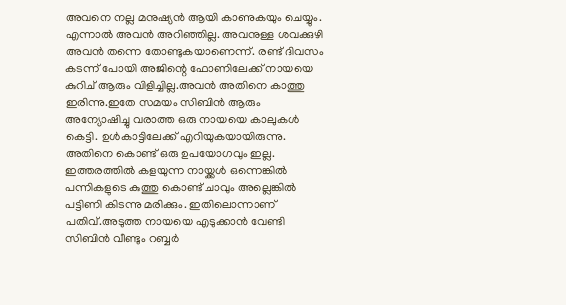അവനെ നല്ല മനുഷ്യൻ ആയി കാണുകയും ചെയ്യും. എന്നാൽ അവൻ അറിഞ്ഞില്ല. അവനുള്ള ശവക്കുഴി അവൻ തന്നെ തോണ്ടുകയാണെന്ന്. രണ്ട് ദിവസം കടന്ന് പോയി അജിന്റെ ഫോണിലേക്ക് നായയെ കുറിച് ആരും വിളിച്ചില്ല.അവൻ അതിനെ കാത്തു ഇരിന്നു.ഇതേ സമയം സിബിൻ ആരും അന്യോഷിച്ചു വരാത്ത ഒരു നായയെ കാലുകൾ കെട്ടി. ഉൾകാട്ടിലേക്ക് എറിയുകയായിരുന്നു. അതിനെ കൊണ്ട് ഒരു ഉപയോഗവും ഇല്ല. ഇത്തരത്തിൽ കളയുന്ന നായ്ക്കൾ ഒന്നെങ്കിൽ പന്നികളുടെ കുത്തു കൊണ്ട് ചാവും അല്ലെങ്കിൽ പട്ടിണി കിടന്നു മരിക്കും. ഇതിലൊന്നാണ് പതിവ്.അടുത്ത നായയെ എടുക്കാൻ വേണ്ടി സിബിൻ വീണ്ടും റബ്ബർ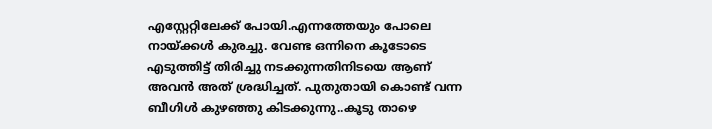എസ്റ്റേറ്റിലേക്ക് പോയി.എന്നത്തേയും പോലെ നായ്ക്കൾ കുരച്ചു. വേണ്ട ഒന്നിനെ കൂടോടെ എടുത്തിട്ട് തിരിച്ചു നടക്കുന്നതിനിടയെ ആണ് അവൻ അത് ശ്രദ്ധിച്ചത്. പുതുതായി കൊണ്ട് വന്ന ബീഗിൾ കുഴഞ്ഞു കിടക്കുന്നു..കൂടു താഴെ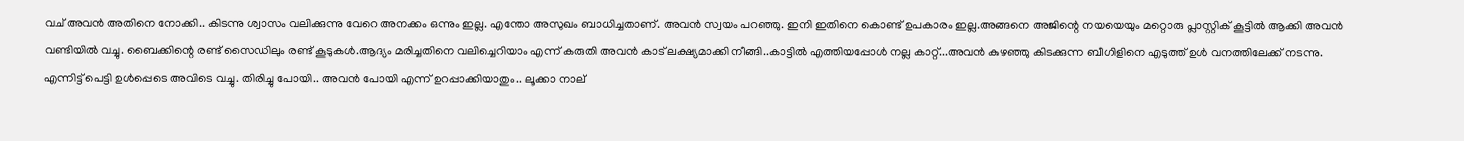വച് അവൻ അതിനെ നോക്കി.. കിടന്നു ശ്വാസം വലിക്കുന്നു വേറെ അനക്കം ഒന്നും ഇല്ല. എന്തോ അസുഖം ബാധിച്ചതാണ്. അവൻ സ്വയം പറഞ്ഞു. ഇനി ഇതിനെ കൊണ്ട് ഉപകാരം ഇല്ല.അങ്ങനെ അജിന്റെ നയയെയും മറ്റൊരു പ്ലാസ്റ്റിക് കൂട്ടിൽ ആക്കി അവൻ വണ്ടിയിൽ വച്ചു. ബൈക്കിന്റെ രണ്ട് സൈഡിലും രണ്ട് കൂടുകൾ.ആദ്യം മരിച്ചതിനെ വലിച്ചെറിയാം എന്ന് കരുതി അവൻ കാട് ലക്ഷ്യമാക്കി നീങ്ങി..കാട്ടിൽ എത്തിയപ്പോൾ നല്ല കാറ്റ്...അവൻ കുഴഞ്ഞു കിടക്കുന്ന ബീഗിളിനെ എടുത്ത് ഉൾ വനത്തിലേക്ക് നടന്നു. എന്നിട്ട് പെട്ടി ഉൾപ്പെടെ അവിടെ വച്ചു. തിരിച്ചു പോയി.. അവൻ പോയി എന്ന് ഉറപ്പാക്കിയാതും.. ലൂക്കാ നാല്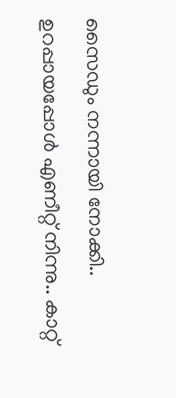സൈഡും നന്നായി നോക്കി.. ഉറപ്പായപ്പോൾ എണീറ്റ് നിന്നു.. കാറ്റ്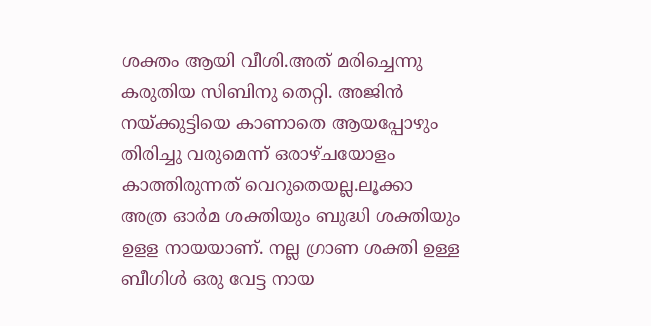ശക്തം ആയി വീശി.അത് മരിച്ചെന്നു കരുതിയ സിബിനു തെറ്റി. അജിൻ നയ്ക്കുട്ടിയെ കാണാതെ ആയപ്പോഴും തിരിച്ചു വരുമെന്ന് ഒരാഴ്ചയോളം കാത്തിരുന്നത് വെറുതെയല്ല.ലൂക്കാ അത്ര ഓർമ ശക്തിയും ബുദ്ധി ശക്തിയും ഉളള നായയാണ്. നല്ല ഗ്രാണ ശക്തി ഉള്ള ബീഗിൾ ഒരു വേട്ട നായ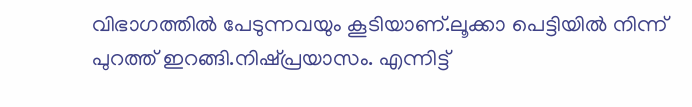വിഭാഗത്തിൽ പേടുന്നവയും കൂടിയാണ്.ലൂക്കാ പെട്ടിയിൽ നിന്ന് പുറത്ത് ഇറങ്ങി.നിഷ്പ്രയാസം. എന്നിട്ട്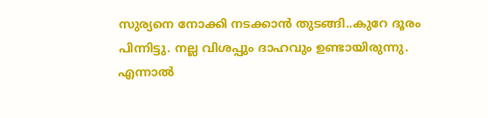സുര്യനെ നോക്കി നടക്കാൻ തുടങ്ങി..കുറേ ദൂരം പിന്നിട്ടു. നല്ല വിശപ്പും ദാഹവും ഉണ്ടായിരുന്നു. എന്നാൽ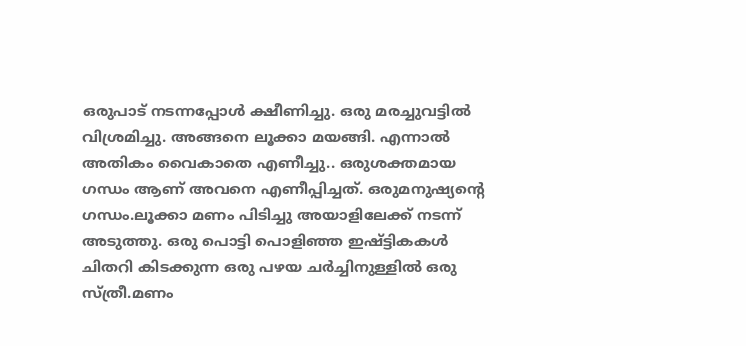ഒരുപാട് നടന്നപ്പോൾ ക്ഷീണിച്ചു. ഒരു മരച്ചുവട്ടിൽ വിശ്രമിച്ചു. അങ്ങനെ ലൂക്കാ മയങ്ങി. എന്നാൽ അതികം വൈകാതെ എണീച്ചു.. ഒരുശക്തമായ ഗന്ധം ആണ് അവനെ എണീപ്പിച്ചത്. ഒരുമനുഷ്യന്റെ ഗന്ധം.ലൂക്കാ മണം പിടിച്ചു അയാളിലേക്ക് നടന്ന് അടുത്തു. ഒരു പൊട്ടി പൊളിഞ്ഞ ഇഷ്ട്ടികകൾ ചിതറി കിടക്കുന്ന ഒരു പഴയ ചർച്ചിനുള്ളിൽ ഒരു സ്ത്രീ.മണം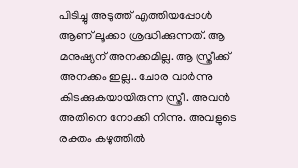പിടിച്ചു അടുത്ത് എത്തിയപ്പോൾ ആണ് ലൂക്കാ ശ്രദ്ധിക്കുന്നത്. ആ മനുഷ്യന് അനക്കമില്ല. ആ സ്ത്രീക്ക് അനക്കം ഇല്ല.. ചോര വാർന്നു കിടക്കുകയായിരുന്ന സ്ത്രീ. അവൻ അതിനെ നോക്കി നിന്നു. അവളുടെ രക്തം കഴുത്തിൽ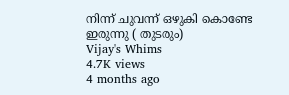നിന്ന് ചുവന്ന് ഒഴുകി കൊണ്ടേ ഇരുന്നു ( തുടരും)
Vijay's Whims
4.7K views
4 months ago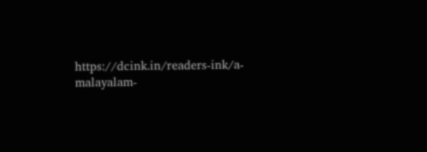https://dcink.in/readers-ink/a-malayalam-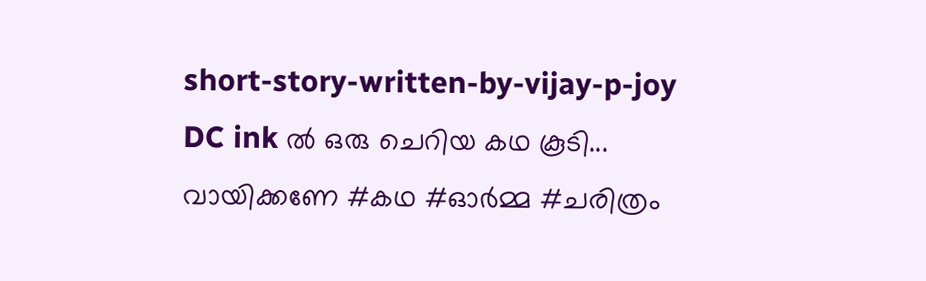short-story-written-by-vijay-p-joy DC ink ൽ ഒരു ചെറിയ കഥ കൂടി... വായിക്കണേ #കഥ #ഓർമ്മ #ചരിത്രം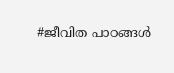#ജീവിത പാഠങ്ങൾ